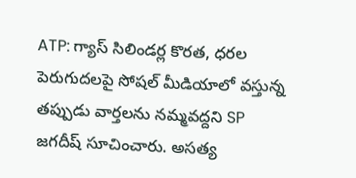ATP: గ్యాస్ సిలిండర్ల కొరత, ధరల పెరుగుదలపై సోషల్ మీడియాలో వస్తున్న తప్పుడు వార్తలను నమ్మవద్దని SP జగదీష్ సూచించారు. అసత్య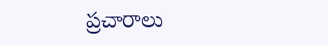ప్రచారాలు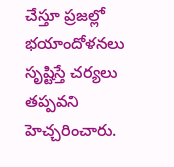చేస్తూ ప్రజల్లో భయాందోళనలు సృష్టిస్తే చర్యలు తప్పవని హెచ్చరించారు.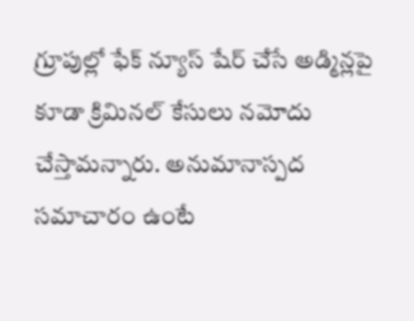గ్రూపుల్లో ఫేక్ న్యూస్ షేర్ చేసే అడ్మిన్లపై కూడా క్రిమినల్ కేసులు నమోదు చేస్తామన్నారు. అనుమానాస్పద సమాచారం ఉంటే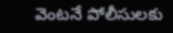వెంటనే పోలీసులకు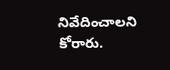నివేదించాలని కోరారు.